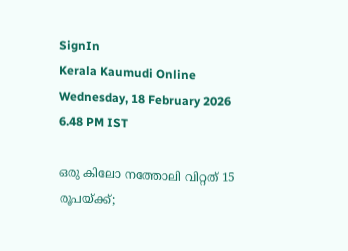SignIn
Kerala Kaumudi Online
Wednesday, 18 February 2026 6.48 PM IST

ഒരു കിലോ നത്തോലി വിറ്റത് 15 രൂപയ്ക്ക്;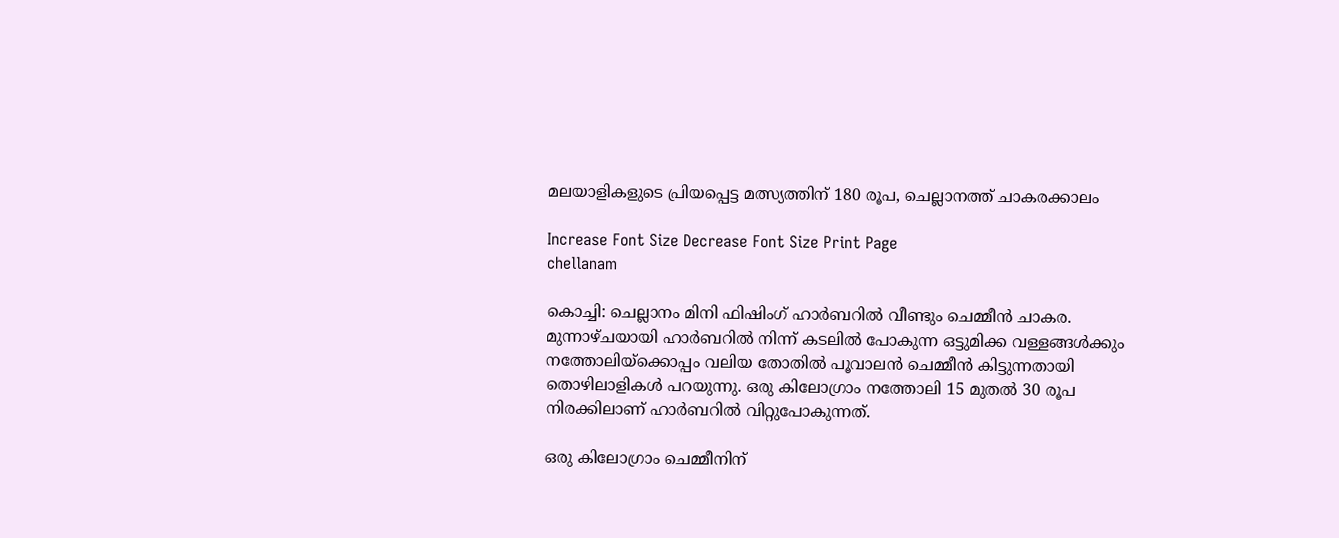മലയാളികളുടെ പ്രിയപ്പെട്ട മത്സ്യത്തിന് 180 രൂപ, ചെല്ലാനത്ത് ചാകരക്കാലം

Increase Font Size Decrease Font Size Print Page
chellanam

കൊച്ചി: ചെല്ലാനം മിനി ഫിഷിംഗ് ഹാർബറിൽ വീണ്ടും ചെമ്മീൻ ചാകര. മുന്നാഴ്ചയായി ഹാർബറിൽ നിന്ന് കടലിൽ പോകുന്ന ഒട്ടുമിക്ക വള്ളങ്ങൾക്കും നത്തോലിയ്‌ക്കൊപ്പം വലിയ തോതിൽ പൂവാലൻ ചെമ്മീൻ കിട്ടുന്നതായി തൊഴിലാളികൾ പറയുന്നു. ഒരു കിലോഗ്രാം നത്തോലി 15 മുതൽ 30 രൂപ നിരക്കിലാണ് ഹാർബറിൽ വിറ്റുപോകുന്നത്.

ഒരു കിലോഗ്രാം ചെമ്മീനിന്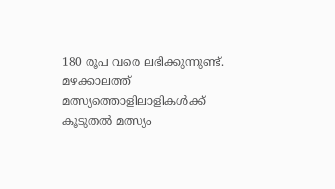180 രൂപ വരെ ലഭിക്കുന്നുണ്ട്. മഴക്കാലത്ത് മത്സ്യത്തൊളിലാളികൾക്ക് കൂടുതൽ മത്സ്യം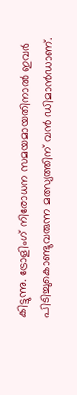കിട്ടുന്നു. ട്രോളിംഗ് നിരോധന സമയമായതിനാൽ ഇവർ പിടിച്ചുകൊണ്ടുവരുന്ന മത്സ്യത്തിന് വൻ ഡിമാൻഡാണ്.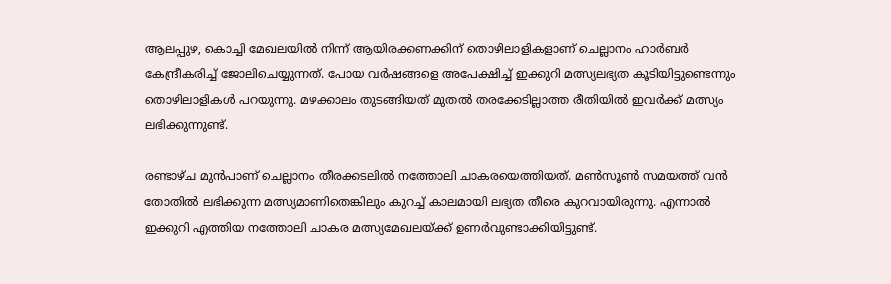ആലപ്പുഴ, കൊച്ചി മേഖലയിൽ നിന്ന് ആയിരക്കണക്കിന് തൊഴിലാളികളാണ് ചെല്ലാനം ഹാർബർ കേന്ദ്രീകരിച്ച് ജോലിചെയ്യുന്നത്. പോയ വർഷങ്ങളെ അപേക്ഷിച്ച് ഇക്കുറി മത്സ്യലഭ്യത കൂടിയിട്ടുണ്ടെന്നും തൊഴിലാളികൾ പറയുന്നു. മഴക്കാലം തുടങ്ങിയത് മുതൽ തരക്കേടില്ലാത്ത രീതിയിൽ ഇവർക്ക് മത്സ്യം ലഭിക്കുന്നുണ്ട്.

രണ്ടാഴ്ച മുൻപാണ് ചെല്ലാനം തീരക്കടലിൽ നത്തോലി ചാകരയെത്തിയത്. മൺസൂൺ സമയത്ത് വൻ തോതിൽ ലഭിക്കുന്ന മത്സ്യമാണിതെങ്കിലും കുറച്ച് കാലമായി ലഭ്യത തീരെ കുറവായിരുന്നു. എന്നാൽ ഇക്കുറി എത്തിയ നത്തോലി ചാകര മത്സ്യമേഖലയ്ക്ക് ഉണർവുണ്ടാക്കിയിട്ടുണ്ട്.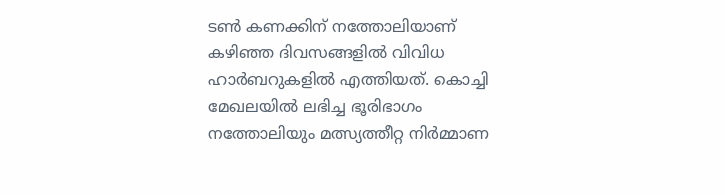ടൺ കണക്കിന് നത്തോലിയാണ് കഴിഞ്ഞ ദിവസങ്ങളിൽ വിവിധ ഹാർബറുകളിൽ എത്തിയത്. കൊച്ചി മേഖലയിൽ ലഭിച്ച ഭൂരിഭാഗം നത്തോലിയും മത്സ്യത്തീറ്റ നിർമ്മാണ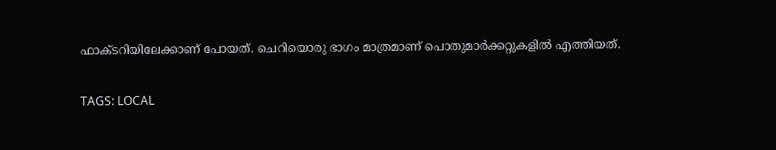ഫാക്ടറിയിലേക്കാണ് പോയത്. ചെറിയൊരു ഭാഗം മാത്രമാണ് പൊതുമാർക്കറ്റുകളിൽ എത്തിയത്.

TAGS: LOCAL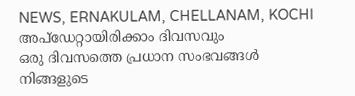NEWS, ERNAKULAM, CHELLANAM, KOCHI
അപ്ഡേറ്റായിരിക്കാം ദിവസവും
ഒരു ദിവസത്തെ പ്രധാന സംഭവങ്ങൾ നിങ്ങളുടെ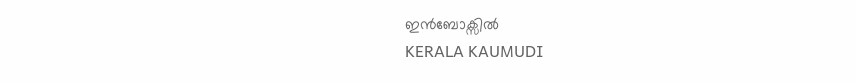ഇൻബോക്സിൽ
KERALA KAUMUDI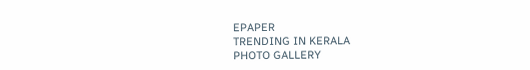EPAPER
TRENDING IN KERALA
PHOTO GALLERY